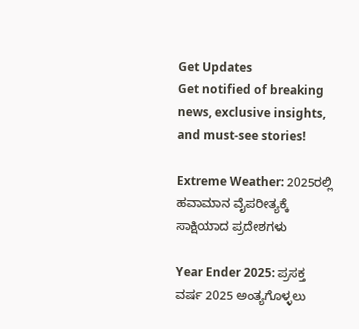Get Updates
Get notified of breaking news, exclusive insights, and must-see stories!

Extreme Weather: 2025ರಲ್ಲಿ ಹವಾಮಾನ ವೈಪರೀತ್ಯಕ್ಕೆ ಸಾಕ್ಷಿಯಾದ ಪ್ರದೇಶಗಳು

Year Ender 2025: ಪ್ರಸಕ್ತ ವರ್ಷ 2025 ಅಂತ್ಯಗೊಳ್ಳಲು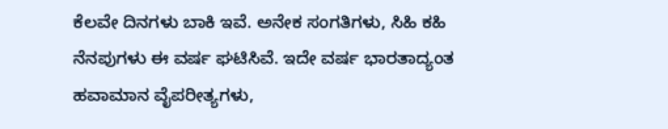ಕೆಲವೇ ದಿನಗಳು ಬಾಕಿ ಇವೆ. ಅನೇಕ ಸಂಗತಿಗಳು, ಸಿಹಿ ಕಹಿ ನೆನಪುಗಳು ಈ ವರ್ಷ ಘಟಿಸಿವೆ. ಇದೇ ವರ್ಷ ಭಾರತಾದ್ಯಂತ ಹವಾಮಾನ ವೈಪರೀತ್ಯಗಳು,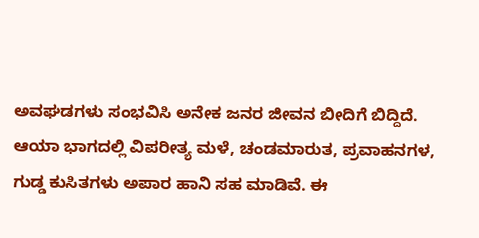ಅವಘಡಗಳು ಸಂಭವಿಸಿ ಅನೇಕ ಜನರ ಜೀವನ ಬೀದಿಗೆ ಬಿದ್ದಿದೆ. ಆಯಾ ಭಾಗದಲ್ಲಿ ವಿಪರೀತ್ಯ ಮಳೆ, ಚಂಡಮಾರುತ, ಪ್ರವಾಹನಗಳ, ಗುಡ್ಡ ಕುಸಿತಗಳು ಅಪಾರ ಹಾನಿ ಸಹ ಮಾಡಿವೆ. ಈ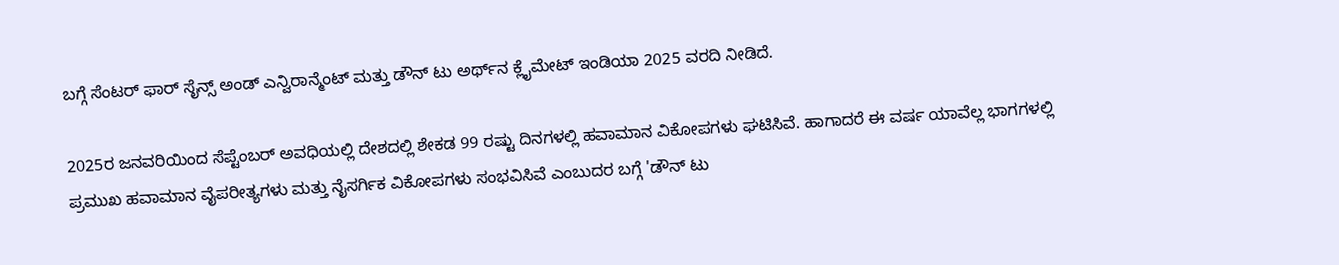ಬಗ್ಗೆ ಸೆಂಟರ್ ಫಾರ್ ಸೈನ್ಸ್ ಅಂಡ್ ಎನ್ವಿರಾನ್ಮೆಂಟ್ ಮತ್ತು ಡೌನ್ ಟು ಅರ್ಥ್‌ನ ಕ್ಲೈಮೇಟ್ ಇಂಡಿಯಾ 2025 ವರದಿ ನೀಡಿದೆ.

2025ರ ಜನವರಿಯಿಂದ ಸೆಪ್ಟೆಂಬರ್ ಅವಧಿಯಲ್ಲಿ ದೇಶದಲ್ಲಿ ಶೇಕಡ 99 ರಷ್ಟು ದಿನಗಳಲ್ಲಿ ಹವಾಮಾನ ವಿಕೋಪಗಳು ಘಟಿಸಿವೆ. ಹಾಗಾದರೆ ಈ ವರ್ಷ ಯಾವೆಲ್ಲ ಭಾಗಗಳಲ್ಲಿ ಪ್ರಮುಖ ಹವಾಮಾನ ವೈಪರೀತ್ಯಗಳು ಮತ್ತು ನೈಸರ್ಗಿಕ ವಿಕೋಪಗಳು ಸಂಭವಿಸಿವೆ ಎಂಬುದರ ಬಗ್ಗೆ 'ಡೌನ್ ಟು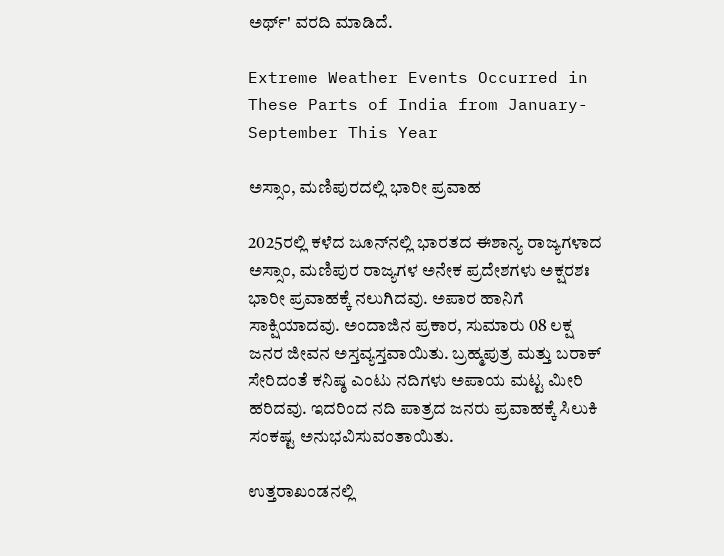ಅರ್ಥ್' ವರದಿ ಮಾಡಿದೆ.

Extreme Weather Events Occurred in These Parts of India from January-September This Year

ಅಸ್ಸಾಂ, ಮಣಿಪುರದಲ್ಲಿ ಭಾರೀ ಪ್ರವಾಹ

2025ರಲ್ಲಿ ಕಳೆದ ಜೂನ್‌ನಲ್ಲಿ ಭಾರತದ ಈಶಾನ್ಯ ರಾಜ್ಯಗಳಾದ ಅಸ್ಸಾಂ, ಮಣಿಪುರ ರಾಜ್ಯಗಳ ಅನೇಕ ಪ್ರದೇಶಗಳು ಅಕ್ಷರಶಃ ಭಾರೀ ಪ್ರವಾಹಕ್ಕೆ ನಲುಗಿದವು. ಅಪಾರ ಹಾನಿಗೆ ಸಾಕ್ಷಿಯಾದವು. ಅಂದಾಜಿನ ಪ್ರಕಾರ, ಸುಮಾರು 08 ಲಕ್ಷ ಜನರ ಜೀವನ ಅಸ್ತವ್ಯಸ್ತವಾಯಿತು. ಬ್ರಹ್ಮಪುತ್ರ ಮತ್ತು ಬರಾಕ್ ಸೇರಿದಂತೆ ಕನಿಷ್ಠ ಎಂಟು ನದಿಗಳು ಅಪಾಯ ಮಟ್ಟ ಮೀರಿ ಹರಿದವು. ಇದರಿಂದ ನದಿ ಪಾತ್ರದ ಜನರು ಪ್ರವಾಹಕ್ಕೆ ಸಿಲುಕಿ ಸಂಕಷ್ಟ ಅನುಭವಿಸುವಂತಾಯಿತು.

ಉತ್ತರಾಖಂಡನಲ್ಲಿ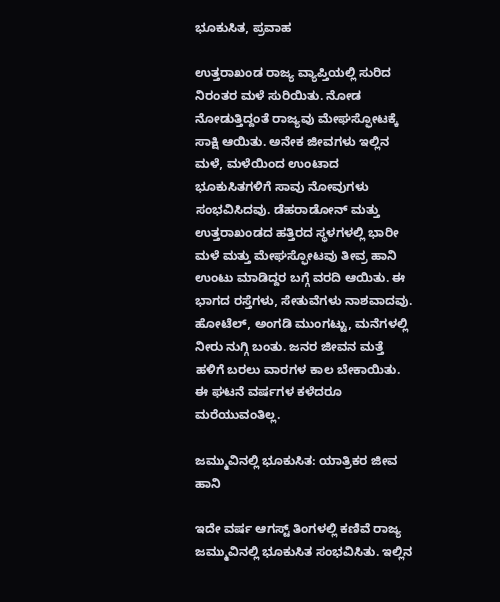ಭೂಕುಸಿತ, ಪ್ರವಾಹ

ಉತ್ತರಾಖಂಡ ರಾಜ್ಯ ವ್ಯಾಪ್ತಿಯಲ್ಲಿ ಸುರಿದ ನಿರಂತರ ಮಳೆ ಸುರಿಯಿತು. ನೋಡ ನೋಡುತ್ತಿದ್ದಂತೆ ರಾಜ್ಯವು ಮೇಘಸ್ಫೋಟಕ್ಕೆ ಸಾಕ್ಷಿ ಆಯಿತು. ಅನೇಕ ಜೀವಗಳು ಇಲ್ಲಿನ ಮಳೆ, ಮಳೆಯಿಂದ ಉಂಟಾದ ಭೂಕುಸಿತಗಳಿಗೆ ಸಾವು ನೋವುಗಳು ಸಂಭವಿಸಿದವು. ಡೆಹರಾಡೋನ್ ಮತ್ತು ಉತ್ತರಾಖಂಡದ ಹತ್ತಿರದ ಸ್ಥಳಗಳಲ್ಲಿ ಭಾರೀ ಮಳೆ ಮತ್ತು ಮೇಘಸ್ಫೋಟವು ತೀವ್ರ ಹಾನಿ ಉಂಟು ಮಾಡಿದ್ದರ ಬಗ್ಗೆ ವರದಿ ಆಯಿತು. ಈ ಭಾಗದ ರಸ್ತೆಗಳು, ಸೇತುವೆಗಳು ನಾಶವಾದವು. ಹೋಟೆಲ್‌, ಅಂಗಡಿ ಮುಂಗಟ್ಟು, ಮನೆಗಳಲ್ಲಿ ನೀರು ನುಗ್ಗಿ ಬಂತು. ಜನರ ಜೀವನ ಮತ್ತೆ ಹಳಿಗೆ ಬರಲು ವಾರಗಳ ಕಾಲ ಬೇಕಾಯಿತು. ಈ ಘಟನೆ ವರ್ಷಗಳ ಕಳೆದರೂ ಮರೆಯುವಂತಿಲ್ಲ.

ಜಮ್ಮುವಿನಲ್ಲಿ ಭೂಕುಸಿತ: ಯಾತ್ರಿಕರ ಜೀವ ಹಾನಿ

ಇದೇ ವರ್ಷ ಆಗಸ್ಟ್ ತಿಂಗಳಲ್ಲಿ ಕಣಿವೆ ರಾಜ್ಯ ಜಮ್ಮುವಿನಲ್ಲಿ ಭೂಕುಸಿತ ಸಂಭವಿಸಿತು. ಇಲ್ಲಿನ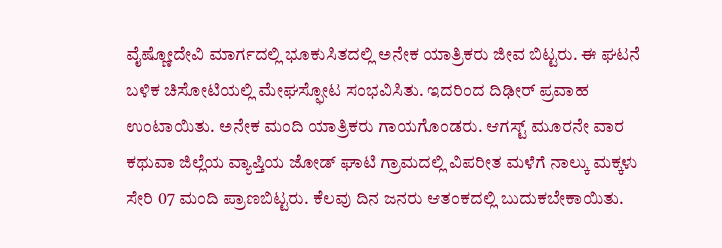ವೈಷ್ಣೋದೇವಿ ಮಾರ್ಗದಲ್ಲಿ ಭೂಕುಸಿತದಲ್ಲಿ ಅನೇಕ ಯಾತ್ರಿಕರು ಜೀವ ಬಿಟ್ಟರು. ಈ ಘಟನೆ ಬಳಿಕ ಚಿಸೋಟಿಯಲ್ಲಿ ಮೇಘಸ್ಫೋಟ ಸಂಭವಿಸಿತು. ಇದರಿಂದ ದಿಢೀರ್ ಪ್ರವಾಹ ಉಂಟಾಯಿತು. ಅನೇಕ ಮಂದಿ ಯಾತ್ರಿಕರು ಗಾಯಗೊಂಡರು. ಆಗಸ್ಟ್ ಮೂರನೇ ವಾರ ಕಥುವಾ ಜಿಲ್ಲೆಯ ವ್ಯಾಪ್ತಿಯ ಜೋಡ್ ಘಾಟಿ ಗ್ರಾಮದಲ್ಲಿ ವಿಪರೀತ ಮಳೆಗೆ ನಾಲ್ಕು ಮಕ್ಕಳು ಸೇರಿ 07 ಮಂದಿ ಪ್ರಾಣಬಿಟ್ಟರು. ಕೆಲವು ದಿನ ಜನರು ಆತಂಕದಲ್ಲಿ ಬುದುಕಬೇಕಾಯಿತು.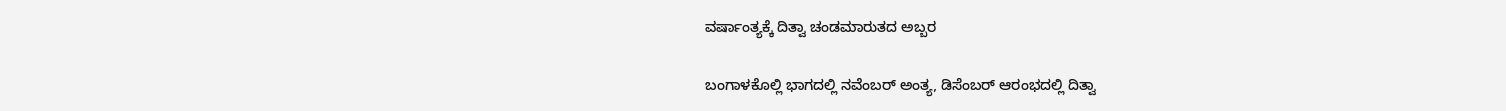ವರ್ಷಾಂತ್ಯಕ್ಕೆ ದಿತ್ವಾ ಚಂಡಮಾರುತದ ಅಬ್ಬರ

ಬಂಗಾಳಕೊಲ್ಲಿ ಭಾಗದಲ್ಲಿ ನವೆಂಬರ್ ಅಂತ್ಯ, ಡಿಸೆಂಬರ್ ಆರಂಭದಲ್ಲಿ ದಿತ್ವಾ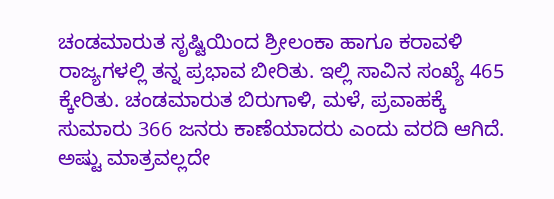ಚಂಡಮಾರುತ ಸೃಷ್ಟಿಯಿಂದ ಶ್ರೀಲಂಕಾ ಹಾಗೂ ಕರಾವಳಿ ರಾಜ್ಯಗಳಲ್ಲಿ ತನ್ನ ಪ್ರಭಾವ ಬೀರಿತು. ಇಲ್ಲಿ ಸಾವಿನ ಸಂಖ್ಯೆ 465 ಕ್ಕೇರಿತು. ಚಂಡಮಾರುತ ಬಿರುಗಾಳಿ, ಮಳೆ, ಪ್ರವಾಹಕ್ಕೆ ಸುಮಾರು 366 ಜನರು ಕಾಣೆಯಾದರು ಎಂದು ವರದಿ ಆಗಿದೆ. ಅಷ್ಟು ಮಾತ್ರವಲ್ಲದೇ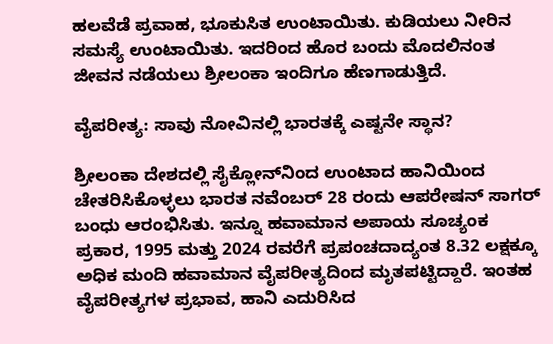ಹಲವೆಡೆ ಪ್ರವಾಹ, ಭೂಕುಸಿತ ಉಂಟಾಯಿತು. ಕುಡಿಯಲು ನೀರಿನ ಸಮಸ್ಯೆ ಉಂಟಾಯಿತು. ಇದರಿಂದ ಹೊರ ಬಂದು ಮೊದಲಿನಂತ ಜೀವನ ನಡೆಯಲು ಶ್ರೀಲಂಕಾ ಇಂದಿಗೂ ಹೆಣಗಾಡುತ್ತಿದೆ.

ವೈಪರೀತ್ಯ: ಸಾವು ನೋವಿನಲ್ಲಿ ಭಾರತಕ್ಕೆ ಎಷ್ಟನೇ ಸ್ಥಾನ?

ಶ್ರೀಲಂಕಾ ದೇಶದಲ್ಲಿ ಸೈಕ್ಲೋನ್‌ನಿಂದ ಉಂಟಾದ ಹಾನಿಯಿಂದ ಚೇತರಿಸಿಕೊಳ್ಳಲು ಭಾರತ ನವೆಂಬರ್ 28 ರಂದು ಆಪರೇಷನ್ ಸಾಗರ್ ಬಂಧು ಆರಂಭಿಸಿತು. ಇನ್ನೂ ಹವಾಮಾನ ಅಪಾಯ ಸೂಚ್ಯಂಕ ಪ್ರಕಾರ, 1995 ಮತ್ತು 2024 ರವರೆಗೆ ಪ್ರಪಂಚದಾದ್ಯಂತ 8.32 ಲಕ್ಷಕ್ಕೂ ಅಧಿಕ ಮಂದಿ ಹವಾಮಾನ ವೈಪರೀತ್ಯದಿಂದ ಮೃತಪಟ್ಟಿದ್ದಾರೆ. ಇಂತಹ ವೈಪರೀತ್ಯಗಳ ಪ್ರಭಾವ, ಹಾನಿ ಎದುರಿಸಿದ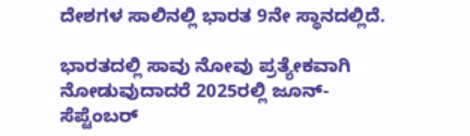ದೇಶಗಳ ಸಾಲಿನಲ್ಲಿ ಭಾರತ 9ನೇ ಸ್ಥಾನದಲ್ಲಿದೆ.

ಭಾರತದಲ್ಲಿ ಸಾವು ನೋವು ಪ್ರತ್ಯೇಕವಾಗಿ ನೋಡುವುದಾದರೆ 2025ರಲ್ಲಿ ಜೂನ್-ಸೆಪ್ಟೆಂಬರ್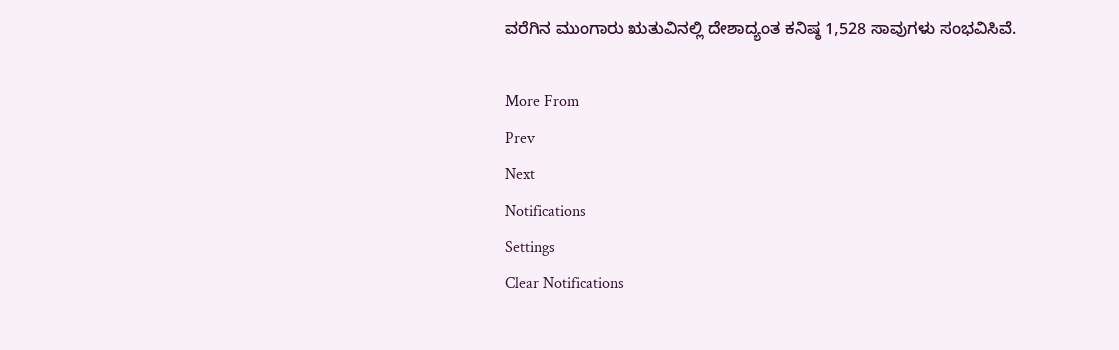ವರೆಗಿನ ಮುಂಗಾರು ಋತುವಿನಲ್ಲಿ ದೇಶಾದ್ಯಂತ ಕನಿಷ್ಠ 1,528 ಸಾವುಗಳು ಸಂಭವಿಸಿವೆ.

More From
Prev
Next
Notifications
Settings
Clear Notifications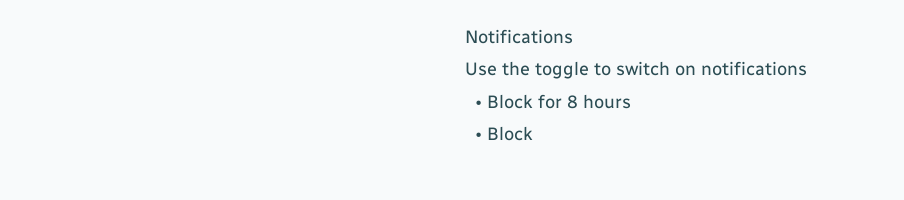Notifications
Use the toggle to switch on notifications
  • Block for 8 hours
  • Block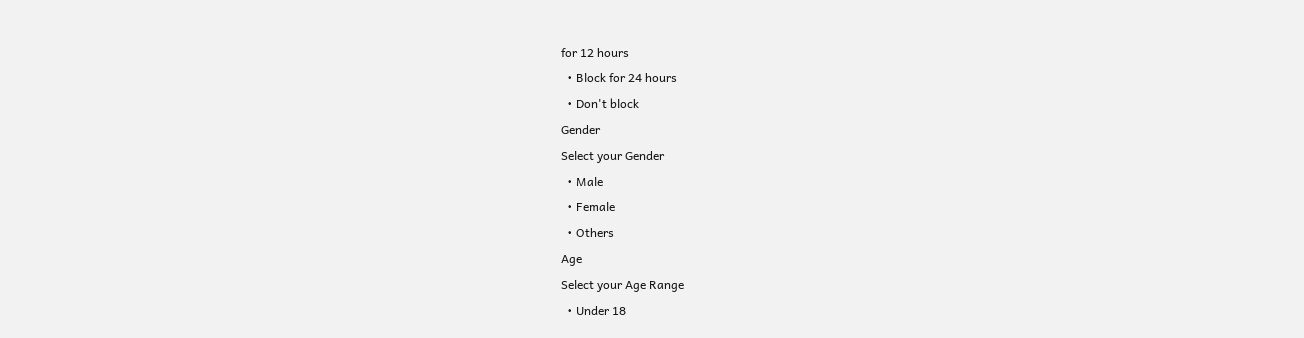for 12 hours
  • Block for 24 hours
  • Don't block
Gender
Select your Gender
  • Male
  • Female
  • Others
Age
Select your Age Range
  • Under 18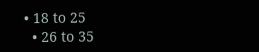• 18 to 25
  • 26 to 35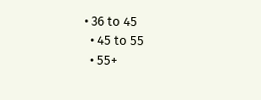• 36 to 45
  • 45 to 55
  • 55+